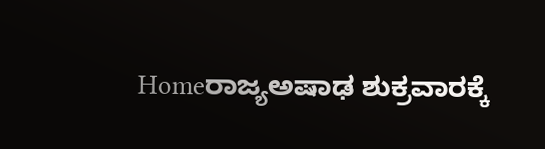Homeರಾಜ್ಯಅಷಾಢ ಶುಕ್ರವಾರಕ್ಕೆ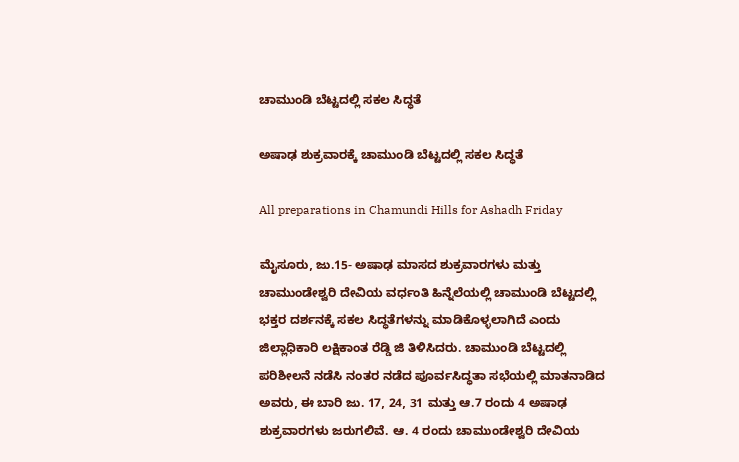ಚಾಮುಂಡಿ ಬೆಟ್ಟದಲ್ಲಿ ಸಕಲ ಸಿದ್ಧತೆ

ಅಷಾಢ ಶುಕ್ರವಾರಕ್ಕೆ ಚಾಮುಂಡಿ ಬೆಟ್ಟದಲ್ಲಿ ಸಕಲ ಸಿದ್ಧತೆ

All preparations in Chamundi Hills for Ashadh Friday

ಮೈಸೂರು, ಜು.15- ಅಷಾಢ ಮಾಸದ ಶುಕ್ರವಾರಗಳು ಮತ್ತು ಚಾಮುಂಡೇಶ್ವರಿ ದೇವಿಯ ವರ್ಧಂತಿ ಹಿನ್ನೆಲೆಯಲ್ಲಿ ಚಾಮುಂಡಿ ಬೆಟ್ಟದಲ್ಲಿ ಭಕ್ತರ ದರ್ಶನಕ್ಕೆ ಸಕಲ ಸಿದ್ಧತೆಗಳನ್ನು ಮಾಡಿಕೊಳ್ಳಲಾಗಿದೆ ಎಂದು ಜಿಲ್ಲಾಧಿಕಾರಿ ಲಕ್ಷಿಕಾಂತ ರೆಡ್ಡಿ ಜಿ ತಿಳಿಸಿದರು. ಚಾಮುಂಡಿ ಬೆಟ್ಟದಲ್ಲಿ ಪರಿಶೀಲನೆ ನಡೆಸಿ ನಂತರ ನಡೆದ ಪೂರ್ವಸಿದ್ಧತಾ ಸಭೆಯಲ್ಲಿ ಮಾತನಾಡಿದ ಅವರು, ಈ ಬಾರಿ ಜು. 17, 24, 31 ಮತ್ತು ಆ.7 ರಂದು 4 ಅಷಾಢ ಶುಕ್ರವಾರಗಳು ಜರುಗಲಿವೆ. ಆ. 4 ರಂದು ಚಾಮುಂಡೇಶ್ವರಿ ದೇವಿಯ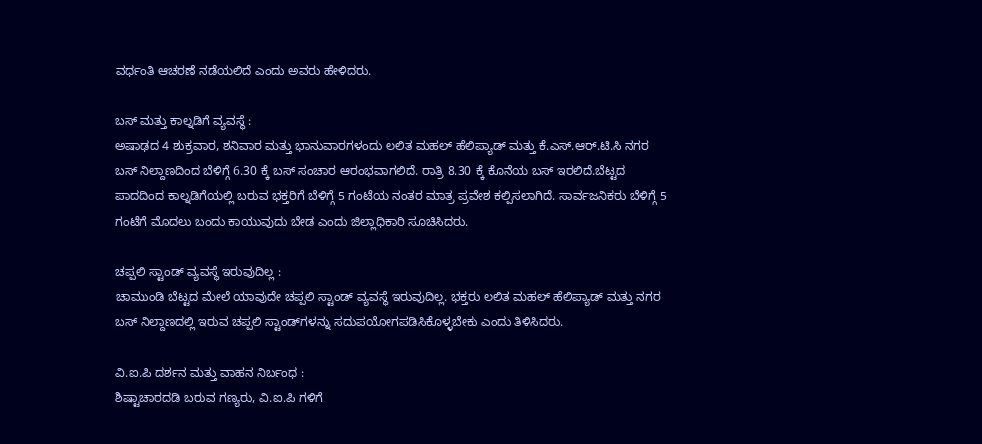ವರ್ಧಂತಿ ಆಚರಣೆ ನಡೆಯಲಿದೆ ಎಂದು ಅವರು ಹೇಳಿದರು.

ಬಸ್‌‍ ಮತ್ತು ಕಾಲ್ನಡಿಗೆ ವ್ಯವಸ್ಥೆ :
ಅಷಾಢದ 4 ಶುಕ್ರವಾರ, ಶನಿವಾರ ಮತ್ತು ಭಾನುವಾರಗಳಂದು ಲಲಿತ ಮಹಲ್‌ ಹೆಲಿಪ್ಯಾಡ್‌ ಮತ್ತು ಕೆ.ಎಸ್‌‍.ಆರ್‌.ಟಿ.ಸಿ ನಗರ ಬಸ್‌‍ ನಿಲ್ದಾಣದಿಂದ ಬೆಳಿಗ್ಗೆ 6.30 ಕ್ಕೆ ಬಸ್‌‍ ಸಂಚಾರ ಆರಂಭವಾಗಲಿದೆ. ರಾತ್ರಿ 8.30 ಕ್ಕೆ ಕೊನೆಯ ಬಸ್‌‍ ಇರಲಿದೆ.ಬೆಟ್ಟದ ಪಾದದಿಂದ ಕಾಲ್ನಡಿಗೆಯಲ್ಲಿ ಬರುವ ಭಕ್ತರಿಗೆ ಬೆಳಿಗ್ಗೆ 5 ಗಂಟೆಯ ನಂತರ ಮಾತ್ರ ಪ್ರವೇಶ ಕಲ್ಪಿಸಲಾಗಿದೆ. ಸಾರ್ವಜನಿಕರು ಬೆಳಿಗ್ಗೆ 5 ಗಂಟೆಗೆ ಮೊದಲು ಬಂದು ಕಾಯುವುದು ಬೇಡ ಎಂದು ಜಿಲ್ಲಾಧಿಕಾರಿ ಸೂಚಿಸಿದರು.

ಚಪ್ಪಲಿ ಸ್ಟಾಂಡ್‌ ವ್ಯವಸ್ಥೆ ಇರುವುದಿಲ್ಲ :
ಚಾಮುಂಡಿ ಬೆಟ್ಟದ ಮೇಲೆ ಯಾವುದೇ ಚಪ್ಪಲಿ ಸ್ಟಾಂಡ್‌ ವ್ಯವಸ್ಥೆ ಇರುವುದಿಲ್ಲ. ಭಕ್ತರು ಲಲಿತ ಮಹಲ್‌ ಹೆಲಿಪ್ಯಾಡ್‌ ಮತ್ತು ನಗರ ಬಸ್‌‍ ನಿಲ್ದಾಣದಲ್ಲಿ ಇರುವ ಚಪ್ಪಲಿ ಸ್ಟಾಂಡ್‌ಗಳನ್ನು ಸದುಪಯೋಗಪಡಿಸಿಕೊಳ್ಳಬೇಕು ಎಂದು ತಿಳಿಸಿದರು.

ವಿ.ಐ.ಪಿ ದರ್ಶನ ಮತ್ತು ವಾಹನ ನಿರ್ಬಂಧ :
ಶಿಷ್ಟಾಚಾರದಡಿ ಬರುವ ಗಣ್ಯರು, ವಿ.ಐ.ಪಿ ಗಳಿಗೆ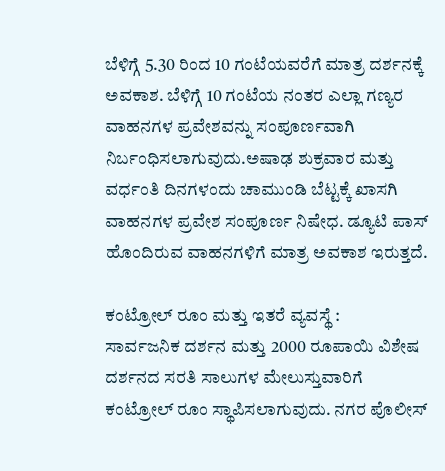ಬೆಳಿಗ್ಗೆ 5.30 ರಿಂದ 10 ಗಂಟೆಯವರೆಗೆ ಮಾತ್ರ ದರ್ಶನಕ್ಕೆ ಅವಕಾಶ. ಬೆಳಿಗ್ಗೆ 10 ಗಂಟೆಯ ನಂತರ ಎಲ್ಲಾ ಗಣ್ಯರ ವಾಹನಗಳ ಪ್ರವೇಶವನ್ನು ಸಂಪೂರ್ಣವಾಗಿ ನಿರ್ಬಂಧಿಸಲಾಗುವುದು.ಅಷಾಢ ಶುಕ್ರವಾರ ಮತ್ತು ವರ್ಧಂತಿ ದಿನಗಳಂದು ಚಾಮುಂಡಿ ಬೆಟ್ಟಕ್ಕೆ ಖಾಸಗಿ ವಾಹನಗಳ ಪ್ರವೇಶ ಸಂಪೂರ್ಣ ನಿಷೇಧ. ಡ್ಯೂಟಿ ಪಾಸ್‌‍ ಹೊಂದಿರುವ ವಾಹನಗಳಿಗೆ ಮಾತ್ರ ಅವಕಾಶ ಇರುತ್ತದೆ.

ಕಂಟ್ರೋಲ್‌ ರೂಂ ಮತ್ತು ಇತರೆ ವ್ಯವಸ್ಥೆ :
ಸಾರ್ವಜನಿಕ ದರ್ಶನ ಮತ್ತು 2000 ರೂಪಾಯಿ ವಿಶೇಷ ದರ್ಶನದ ಸರತಿ ಸಾಲುಗಳ ಮೇಲುಸ್ತುವಾರಿಗೆ ಕಂಟ್ರೋಲ್‌ ರೂಂ ಸ್ಥಾಪಿಸಲಾಗುವುದು. ನಗರ ಪೊಲೀಸ್‌‍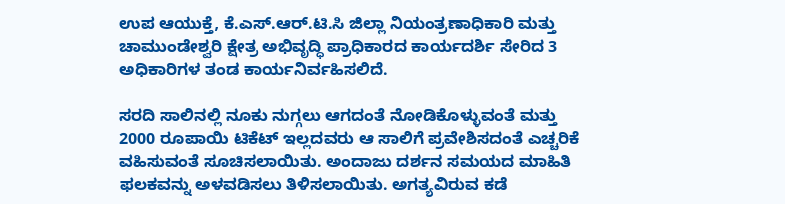ಉಪ ಆಯುಕ್ತೆ, ಕೆ.ಎಸ್‌‍.ಆರ್‌.ಟಿ.ಸಿ ಜಿಲ್ಲಾ ನಿಯಂತ್ರಣಾಧಿಕಾರಿ ಮತ್ತು ಚಾಮುಂಡೇಶ್ವರಿ ಕ್ಷೇತ್ರ ಅಭಿವೃದ್ಧಿ ಪ್ರಾಧಿಕಾರದ ಕಾರ್ಯದರ್ಶಿ ಸೇರಿದ 3 ಅಧಿಕಾರಿಗಳ ತಂಡ ಕಾರ್ಯನಿರ್ವಹಿಸಲಿದೆ.

ಸರದಿ ಸಾಲಿನಲ್ಲಿ ನೂಕು ನುಗ್ಗಲು ಆಗದಂತೆ ನೋಡಿಕೊಳ್ಳುವಂತೆ ಮತ್ತು 2000 ರೂಪಾಯಿ ಟಿಕೆಟ್‌ ಇಲ್ಲದವರು ಆ ಸಾಲಿಗೆ ಪ್ರವೇಶಿಸದಂತೆ ಎಚ್ಚರಿಕೆ ವಹಿಸುವಂತೆ ಸೂಚಿಸಲಾಯಿತು. ಅಂದಾಜು ದರ್ಶನ ಸಮಯದ ಮಾಹಿತಿ ಫಲಕವನ್ನು ಅಳವಡಿಸಲು ತಿಳಿಸಲಾಯಿತು. ಅಗತ್ಯವಿರುವ ಕಡೆ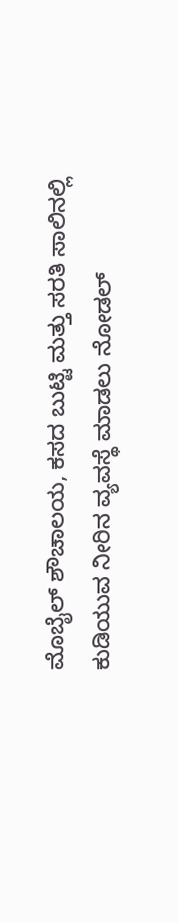ಮೊಬೈಲ್‌ ಶೌಚಾಲಯ, ಕಸದ ಬುಟ್ಟಿ ಮತ್ತು ಸರತಿ ಸಾಲಿನಲ್ಲಿ ಕುಡಿಯುವ ನೀರಿನ ವ್ಯವಸ್ಥೆ ಮಾಡಲು ನೋಡಲ್‌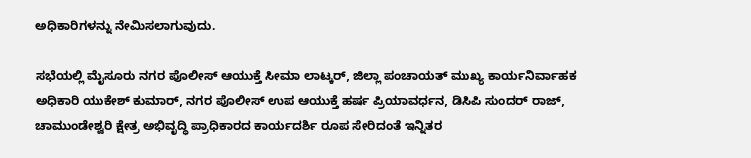ಅಧಿಕಾರಿಗಳನ್ನು ನೇಮಿಸಲಾಗುವುದು.

ಸಭೆಯಲ್ಲಿ ಮೈಸೂರು ನಗರ ಪೊಲೀಸ್‌‍ ಆಯುಕ್ತೆ ಸೀಮಾ ಲಾಟ್ಕರ್‌, ಜಿಲ್ಲಾ ಪಂಚಾಯತ್‌ ಮುಖ್ಯ ಕಾರ್ಯನಿರ್ವಾಹಕ ಅಧಿಕಾರಿ ಯುಕೇಶ್‌ ಕುಮಾರ್‌, ನಗರ ಪೊಲೀಸ್‌‍ ಉಪ ಆಯುಕ್ತೆ ಹರ್ಷ ಪ್ರಿಯಾವರ್ಧನ, ಡಿಸಿಪಿ ಸುಂದರ್‌ ರಾಜ್‌, ಚಾಮುಂಡೇಶ್ವರಿ ಕ್ಷೇತ್ರ ಅಭಿವೃದ್ಧಿ ಪ್ರಾಧಿಕಾರದ ಕಾರ್ಯದರ್ಶಿ ರೂಪ ಸೇರಿದಂತೆ ಇನ್ನಿತರ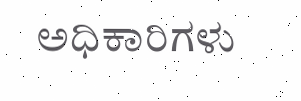ಅಧಿಕಾರಿಗಳು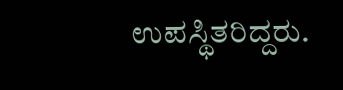ಉಪಸ್ಥಿತರಿದ್ದರು.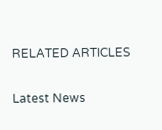RELATED ARTICLES

Latest News